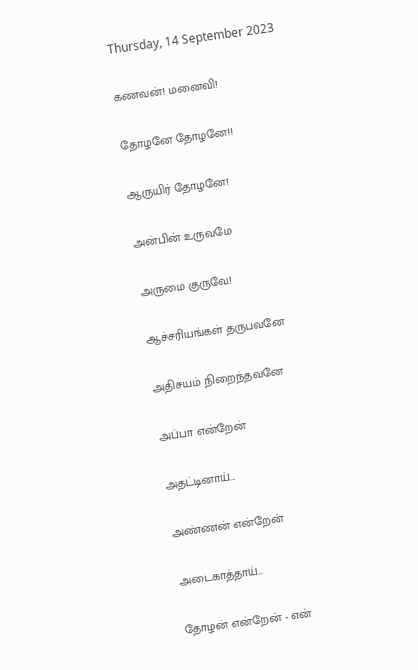Thursday, 14 September 2023

கணவன்! மனைவி!

தோழனே தோழனே!!

ஆருயிர் தோழனே!

அன்பின் உருவமே

அருமை குருவே!

ஆச்சரியங்கள் தருபவனே

அதிசயம் நிறைந்தவனே

அப்பா என்றேன்

அதட்டினாய்...

அண்ணன் என்றேன்

அடைகாத்தாய்...

தோழன் என்றேன் - என்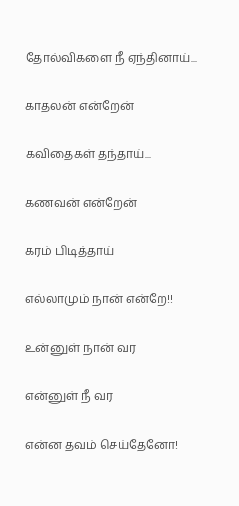தோல்விகளை நீ ஏந்தினாய்...

காதலன் என்றேன்

கவிதைகள் தந்தாய்...

கணவன் என்றேன்

கரம் பிடித்தாய்

எல்லாமும் நான் என்றே!!

உன்னுள் நான் வர

என்னுள் நீ வர

என்ன தவம் செய்தேனோ!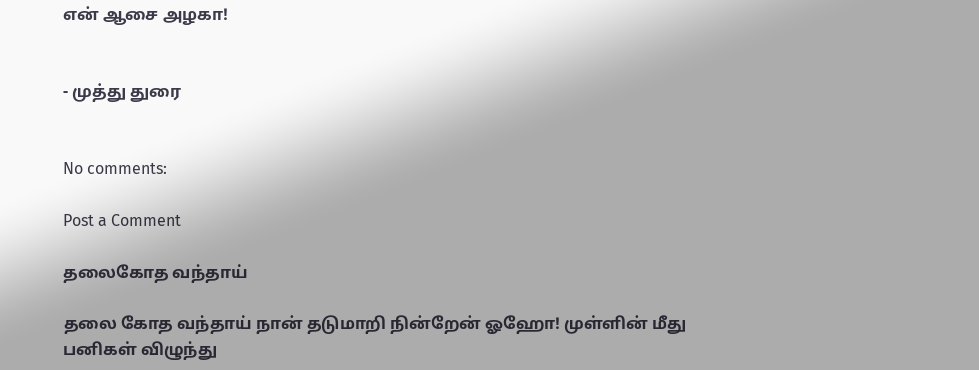என் ஆசை அழகா!


- முத்து துரை


No comments:

Post a Comment

தலைகோத வந்தாய்

தலை கோத வந்தாய் நான் தடுமாறி நின்றேன் ஓஹோ! முள்ளின் மீது பனிகள் விழுந்து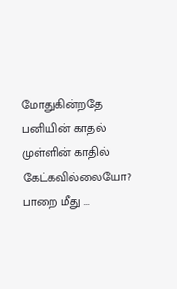மோதுகின்றதே பனியின் காதல் முள்ளின் காதில் கேட்கவில்லையோ? பாறை மீது ...